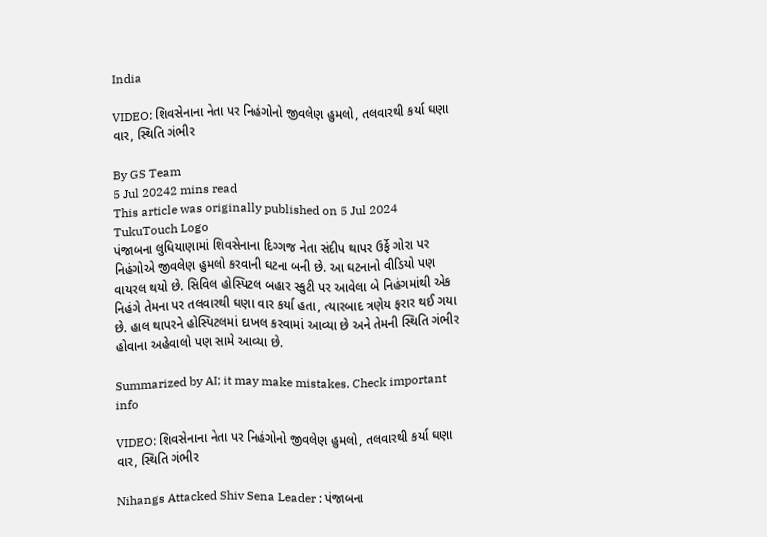India

VIDEO: શિવસેનાના નેતા પર નિહંગોનો જીવલેણ હુમલો, તલવારથી કર્યા ઘણા વાર, સ્થિતિ ગંભીર

By GS Team
5 Jul 20242 mins read
This article was originally published on 5 Jul 2024
TukuTouch Logo
પંજાબના લુધિયાણામાં શિવસેનાના દિગ્ગજ નેતા સંદીપ થાપર ઉર્ફે ગોરા પર નિહંગોએ જીવલેણ હુમલો કરવાની ઘટના બની છે. આ ઘટનાનો વીડિયો પણ વાયરલ થયો છે. સિવિલ હોસ્પિટલ બહાર સ્કુટી પર આવેલા બે નિહંગમાંથી એક નિહંગે તેમના પર તલવારથી ઘણા વાર કર્યા હતા, ત્યારબાદ ત્રણેય ફરાર થઈ ગયા છે. હાલ થાપરને હોસ્પિટલમાં દાખલ કરવામાં આવ્યા છે અને તેમની સ્થિતિ ગંભીર હોવાના અહેવાલો પણ સામે આવ્યા છે.

Summarized by AI; it may make mistakes. Check important info

VIDEO: શિવસેનાના નેતા પર નિહંગોનો જીવલેણ હુમલો, તલવારથી કર્યા ઘણા વાર, સ્થિતિ ગંભીર

Nihangs Attacked Shiv Sena Leader : પંજાબના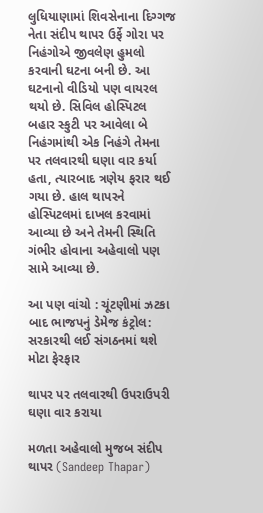લુધિયાણામાં શિવસેનાના દિગ્ગજ નેતા સંદીપ થાપર ઉર્ફે ગોરા પર નિહંગોએ જીવલેણ હુમલો કરવાની ઘટના બની છે. આ ઘટનાનો વીડિયો પણ વાયરલ થયો છે. સિવિલ હોસ્પિટલ બહાર સ્કુટી પર આવેલા બે નિહંગમાંથી એક નિહંગે તેમના પર તલવારથી ઘણા વાર કર્યા હતા, ત્યારબાદ ત્રણેય ફરાર થઈ ગયા છે. હાલ થાપરને હોસ્પિટલમાં દાખલ કરવામાં આવ્યા છે અને તેમની સ્થિતિ ગંભીર હોવાના અહેવાલો પણ સામે આવ્યા છે.

આ પણ વાંચો : ચૂંટણીમાં ઝટકા બાદ ભાજપનું ડેમેજ કંટ્રોલ: સરકારથી લઈ સંગઠનમાં થશે મોટા ફેરફાર

થાપર પર તલવારથી ઉપરાઉપરી ઘણા વાર કરાયા

મળતા અહેવાલો મુજબ સંદીપ થાપર (Sandeep Thapar)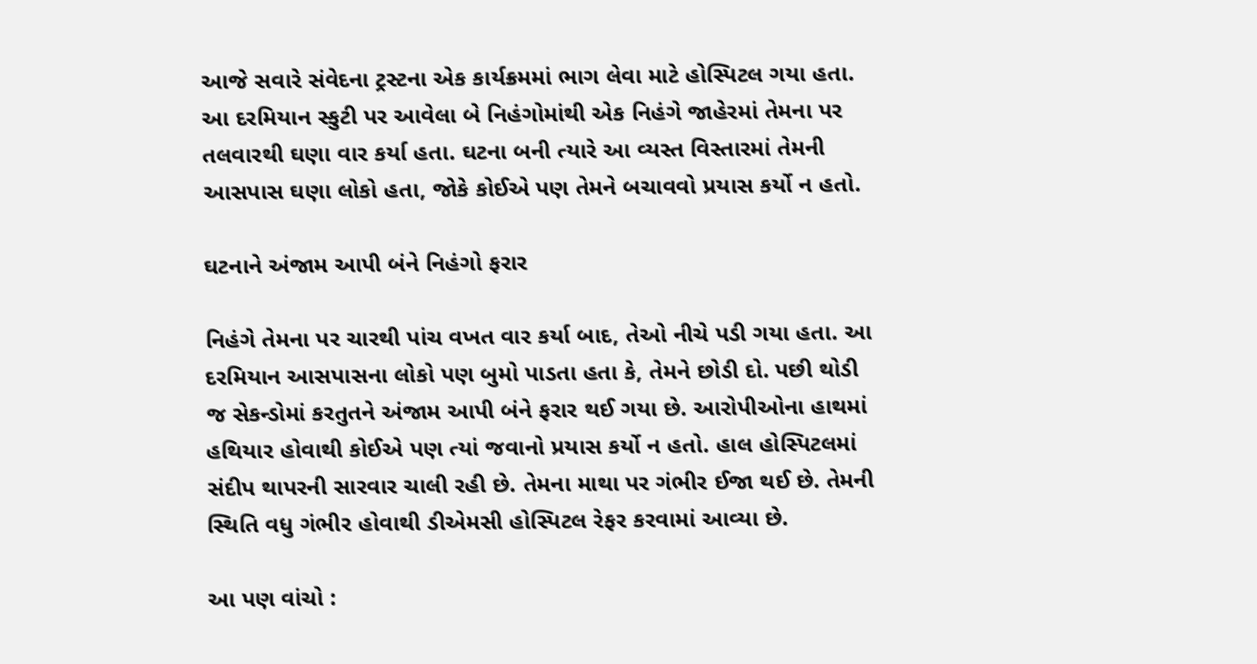આજે સવારે સંવેદના ટ્રસ્ટના એક કાર્યક્રમમાં ભાગ લેવા માટે હોસ્પિટલ ગયા હતા. આ દરમિયાન સ્કુટી પર આવેલા બે નિહંગોમાંથી એક નિહંગે જાહેરમાં તેમના પર તલવારથી ઘણા વાર કર્યા હતા. ઘટના બની ત્યારે આ વ્યસ્ત વિસ્તારમાં તેમની આસપાસ ઘણા લોકો હતા, જોકે કોઈએ પણ તેમને બચાવવો પ્રયાસ કર્યો ન હતો.

ઘટનાને અંજામ આપી બંને નિહંગો ફરાર

નિહંગે તેમના પર ચારથી પાંચ વખત વાર કર્યા બાદ, તેઓ નીચે પડી ગયા હતા. આ દરમિયાન આસપાસના લોકો પણ બુમો પાડતા હતા કે, તેમને છોડી દો. પછી થોડી જ સેકન્ડોમાં કરતુતને અંજામ આપી બંને ફરાર થઈ ગયા છે. આરોપીઓના હાથમાં હથિયાર હોવાથી કોઈએ પણ ત્યાં જવાનો પ્રયાસ કર્યો ન હતો. હાલ હોસ્પિટલમાં સંદીપ થાપરની સારવાર ચાલી રહી છે. તેમના માથા પર ગંભીર ઈજા થઈ છે. તેમની સ્થિતિ વધુ ગંભીર હોવાથી ડીએમસી હોસ્પિટલ રેફર કરવામાં આવ્યા છે.

આ પણ વાંચો :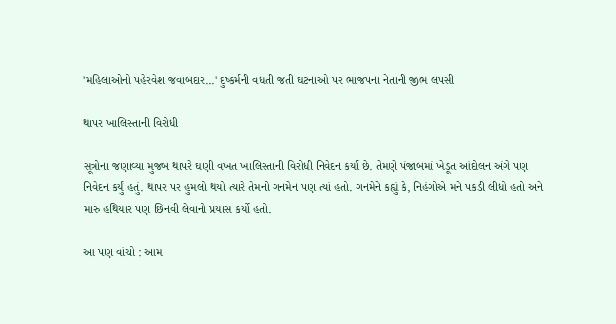'મહિલાઓનો પહેરવેશ જવાબદાર...' દુષ્કર્મની વધતી જતી ઘટનાઓ પર ભાજપના નેતાની જીભ લપસી

થાપર ખાલિસ્તાની વિરોધી

સૂત્રોના જણાવ્યા મુજબ થાપરે ઘણી વખત ખાલિસ્તાની વિરોધી નિવેદન કર્યા છે. તેમણે પંજાબમાં ખેડૂત આંદોલન અંગે પણ નિવેદન કર્યું હતું. થાપર પર હુમલો થયો ત્યારે તેમનો ગનમેન પણ ત્યાં હતો. ગનમેને કહ્યું કે, નિહંગોએ મને પકડી લીધો હતો અને મારુ હથિયાર પણ છિનવી લેવાનો પ્રયાસ કર્યો હતો.

આ પણ વાંચો : આમ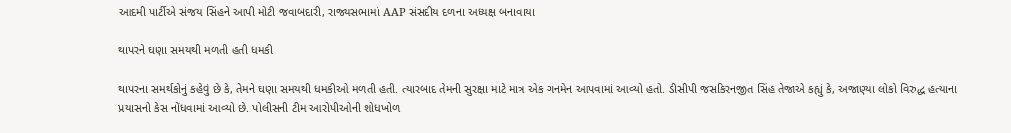આદમી પાર્ટીએ સંજય સિંહને આપી મોટી જવાબદારી, રાજ્યસભામાં AAP સંસદીય દળના અધ્યક્ષ બનાવાયા

થાપરને ઘણા સમયથી મળતી હતી ધમકી

થાપરના સમર્થકોનું કહેવું છે કે, તેમને ઘણા સમયથી ધમકીઓ મળતી હતી. ત્યારબાદ તેમની સુરક્ષા માટે માત્ર એક ગનમેન આપવામાં આવ્યો હતો. ડીસીપી જસકિરનજીત સિંહ તેજાએ કહ્યું કે, અજાણ્યા લોકો વિરુદ્ધ હત્યાના પ્રયાસનો કેસ નોંધવામાં આવ્યો છે. પોલીસની ટીમ આરોપીઓની શોધખોળ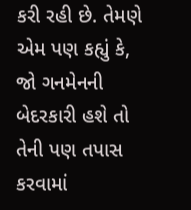કરી રહી છે. તેમણે એમ પણ કહ્યું કે, જો ગનમેનની બેદરકારી હશે તો તેની પણ તપાસ કરવામાં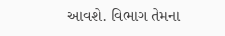આવશે. વિભાગ તેમના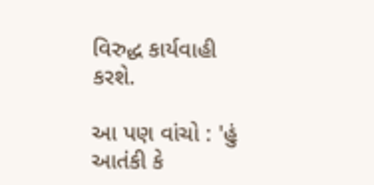વિરુદ્ધ કાર્યવાહી કરશે.

આ પણ વાંચો : 'હું આતંકી કે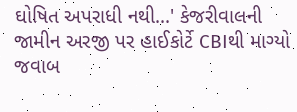ઘોષિત અપરાધી નથી...' કેજરીવાલની જામીન અરજી પર હાઈકોર્ટે CBIથી માગ્યો જવાબ